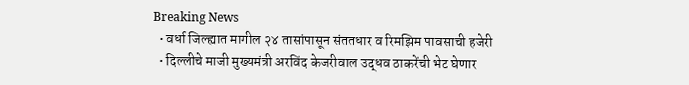Breaking News
  • वर्धा जिल्ह्यात मागील २४ तासांपासून संततधार व रिमझिम पावसाची हजेरी
  • दिल्लीचे माजी मुख्यमंत्री अरविंद केजरीवाल उद्धव ठाकरेंची भेट घेणार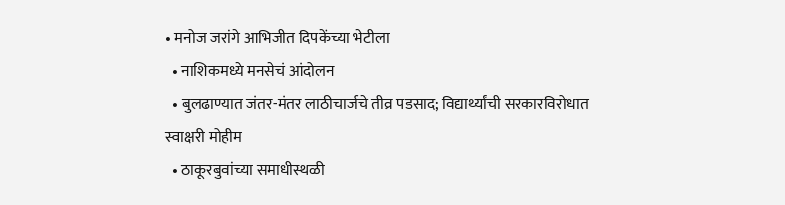• मनोज जरांगे आभिजीत दिपकेंच्या भेटीला
  • नाशिकमध्ये मनसेचं आंदोलन
  • बुलढाण्यात जंतर-मंतर लाठीचार्जचे तीव्र पडसाद; विद्यार्थ्यांची सरकारविरोधात स्वाक्षरी मोहीम
  • ठाकूरबुवांच्या समाधीस्थळी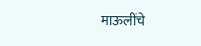माऊलींचे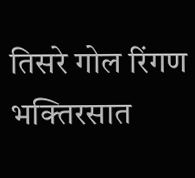तिसरे गोल रिंगण भक्तिरसात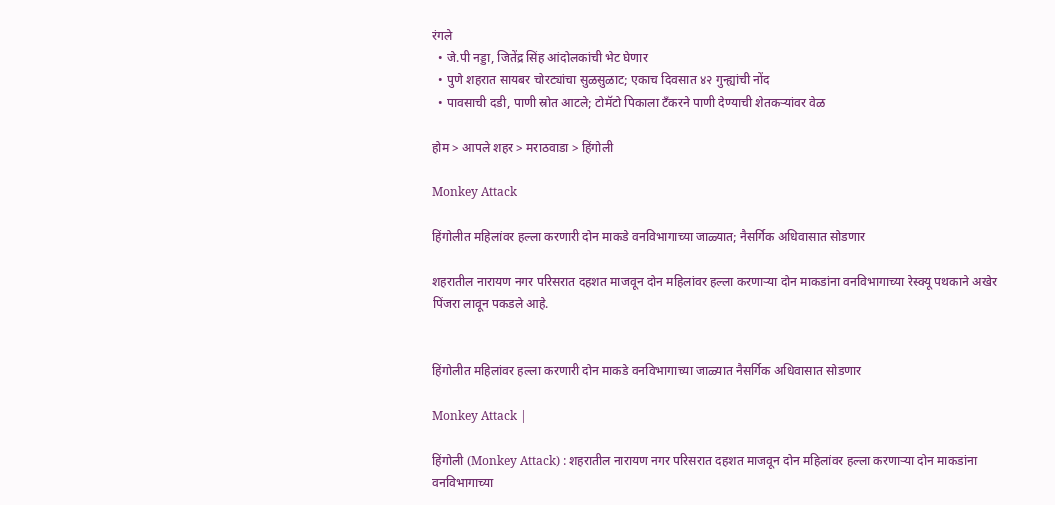रंगले
  • जे.पी नड्डा, जितेंद्र सिंह आंदोलकांची भेट घेणार
  • पुणे शहरात सायबर चोरट्यांचा सुळसुळाट; एकाच दिवसात ४२ गुन्ह्यांची नोंद
  • पावसाची दडी, पाणी स्रोत आटले; टोमॅटो पिकाला टँकरने पाणी देण्याची शेतकऱ्यांवर वेळ

होम > आपले शहर > मराठवाडा > हिंगोली

Monkey Attack

हिंगोलीत महिलांवर हल्ला करणारी दोन माकडे वनविभागाच्या जाळ्यात; नैसर्गिक अधिवासात सोडणार

शहरातील नारायण नगर परिसरात दहशत माजवून दोन महिलांवर हल्ला करणाऱ्या दोन माकडांना वनविभागाच्या रेस्क्यू पथकाने अखेर पिंजरा लावून पकडले आहे.


हिंगोलीत महिलांवर हल्ला करणारी दोन माकडे वनविभागाच्या जाळ्यात नैसर्गिक अधिवासात सोडणार

Monkey Attack |

हिंगोली (Monkey Attack) : शहरातील नारायण नगर परिसरात दहशत माजवून दोन महिलांवर हल्ला करणाऱ्या दोन माकडांना वनविभागाच्या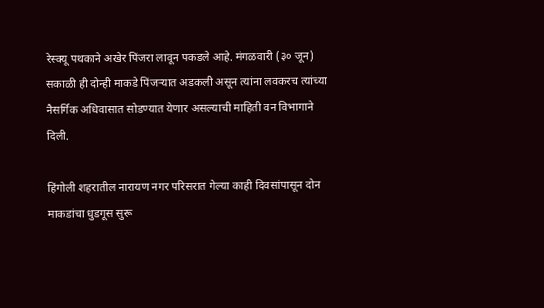रेस्क्यू पथकाने अखेर पिंजरा लावून पकडले आहे. मंगळवारी (३० जून) सकाळी ही दोन्ही माकडे पिंजऱ्यात अडकली असून त्यांना लवकरच त्यांच्या नैसर्गिक अधिवासात सोडण्यात येणार असल्याची माहिती वन विभागाने दिली.

हिंगोली शहरातील नारायण नगर परिसरात गेल्या काही दिवसांपासून दोन माकडांचा धुडगूस सुरू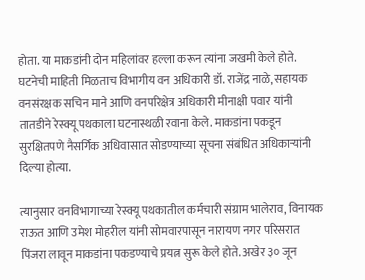होता. या माकडांनी दोन महिलांवर हल्ला करून त्यांना जखमी केले होते. घटनेची माहिती मिळताच विभागीय वन अधिकारी डॉ. राजेंद्र नाळे, सहायक वनसंरक्षक सचिन माने आणि वनपरिक्षेत्र अधिकारी मीनाक्षी पवार यांनी तातडीने रेस्क्यू पथकाला घटनास्थळी रवाना केले. माकडांना पकडून सुरक्षितपणे नैसर्गिक अधिवासात सोडण्याच्या सूचना संबंधित अधिकाऱ्यांनी दिल्या होत्या.

त्यानुसार वनविभागाच्या रेस्क्यू पथकातील कर्मचारी संग्राम भालेराव, विनायक राऊत आणि उमेश मोहरील यांनी सोमवारपासून नारायण नगर परिसरात पिंजरा लावून माकडांना पकडण्याचे प्रयत्न सुरू केले होते. अखेर ३० जून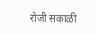रोजी सकाळी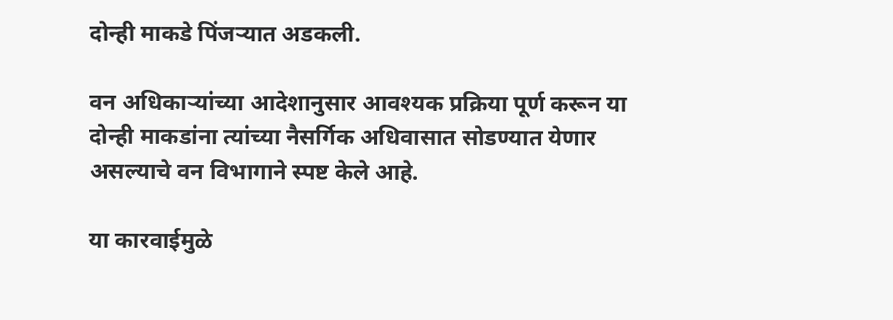दोन्ही माकडे पिंजऱ्यात अडकली.

वन अधिकाऱ्यांच्या आदेशानुसार आवश्यक प्रक्रिया पूर्ण करून या दोन्ही माकडांना त्यांच्या नैसर्गिक अधिवासात सोडण्यात येणार असल्याचे वन विभागाने स्पष्ट केले आहे.

या कारवाईमुळे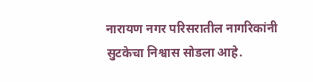नारायण नगर परिसरातील नागरिकांनी सुटकेचा निश्वास सोडला आहे.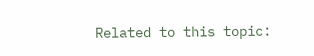Related to this topic: